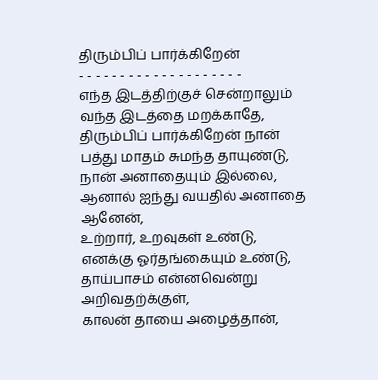திரும்பிப் பார்க்கிறேன்
- - - - - - - - - - - - - - - - - - - -
எந்த இடத்திற்குச் சென்றாலும்
வந்த இடத்தை மறக்காதே,
திரும்பிப் பார்க்கிறேன் நான்
பத்து மாதம் சுமந்த தாயுண்டு,
நான் அனாதையும் இல்லை,
ஆனால் ஐந்து வயதில் அனாதை ஆனேன்,
உற்றார், உறவுகள் உண்டு,
எனக்கு ஓர்தங்கையும் உண்டு,
தாய்பாசம் என்னவென்று அறிவதற்க்குள்,
காலன் தாயை அழைத்தான்,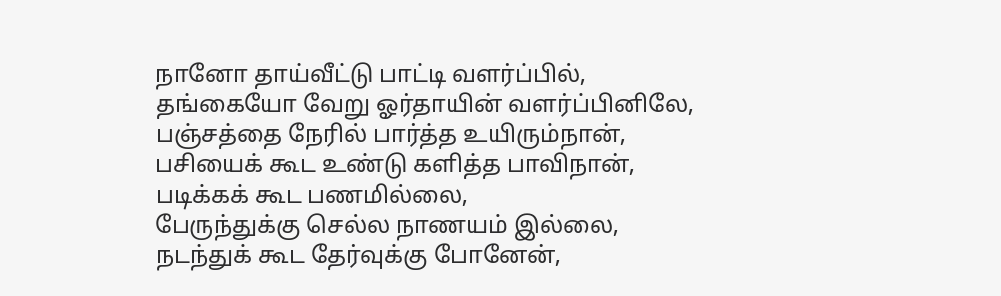நானோ தாய்வீட்டு பாட்டி வளர்ப்பில்,
தங்கையோ வேறு ஓர்தாயின் வளர்ப்பினிலே,
பஞ்சத்தை நேரில் பார்த்த உயிரும்நான்,
பசியைக் கூட உண்டு களித்த பாவிநான்,
படிக்கக் கூட பணமில்லை,
பேருந்துக்கு செல்ல நாணயம் இல்லை,
நடந்துக் கூட தேர்வுக்கு போனேன்,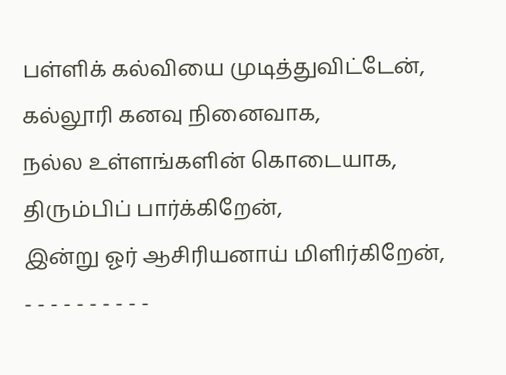பள்ளிக் கல்வியை முடித்துவிட்டேன்,
கல்லூரி கனவு நினைவாக,
நல்ல உள்ளங்களின் கொடையாக,
திரும்பிப் பார்க்கிறேன்,
இன்று ஓர் ஆசிரியனாய் மிளிர்கிறேன்,
- - - - - - - - - -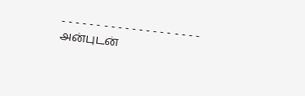- - - - - - - - - - - - - - - - - - - -
அன்புடன்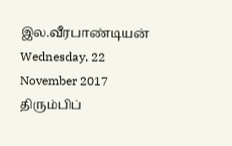இல.வீரபாண்டியன்
Wednesday, 22 November 2017
திரும்பிப்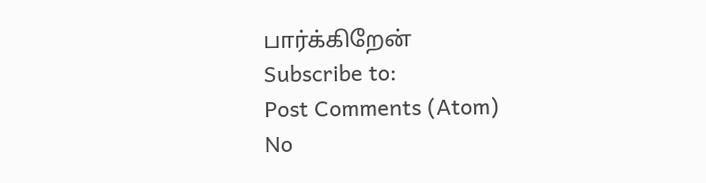பார்க்கிறேன்
Subscribe to:
Post Comments (Atom)
No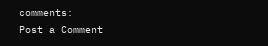comments:
Post a Comment